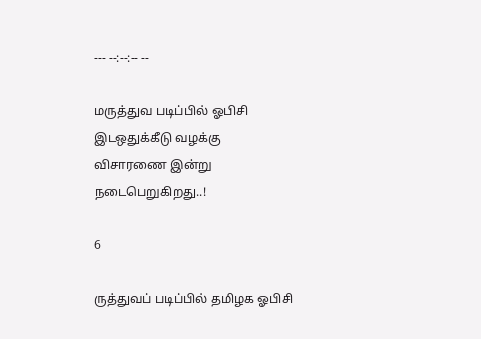--- --:--:-- --

மருத்துவ படிப்பில் ஓபிசி இடஒதுக்கீடு வழக்கு விசாரணை இன்று நடைபெறுகிறது..!

6

ருத்துவப் படிப்பில் தமிழக ஓபிசி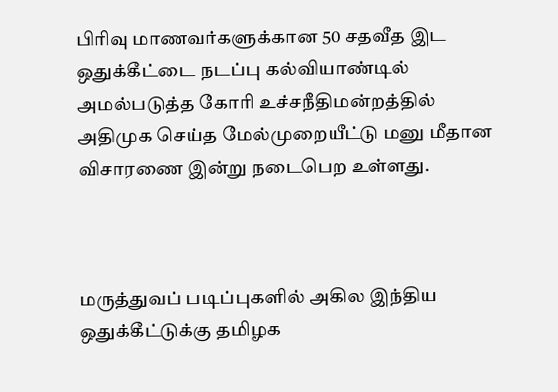பிரிவு மாணவர்களுக்கான 50 சதவீத இட ஒதுக்கீட்டை நடப்பு கல்வியாண்டில் அமல்படுத்த கோரி உச்சநீதிமன்றத்தில் அதிமுக செய்த மேல்முறையீட்டு மனு மீதான விசாரணை இன்று நடைபெற உள்ளது.



மருத்துவப் படிப்புகளில் அகில இந்திய ஒதுக்கீட்டுக்கு தமிழக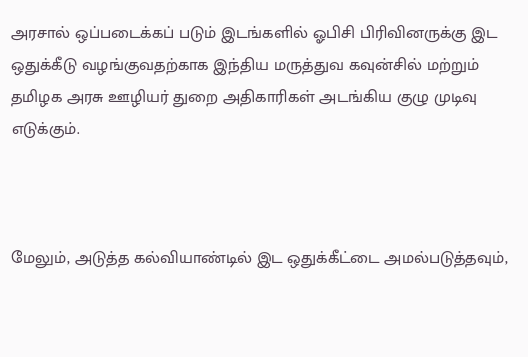அரசால் ஒப்படைக்கப் படும் இடங்களில் ஓபிசி பிரிவினருக்கு இட ஒதுக்கீடு வழங்குவதற்காக இந்திய மருத்துவ கவுன்சில் மற்றும் தமிழக அரசு ஊழியர் துறை அதிகாரிகள் அடங்கிய குழு முடிவு எடுக்கும்.



மேலும், அடுத்த கல்வியாண்டில் இட ஒதுக்கீட்டை அமல்படுத்தவும்,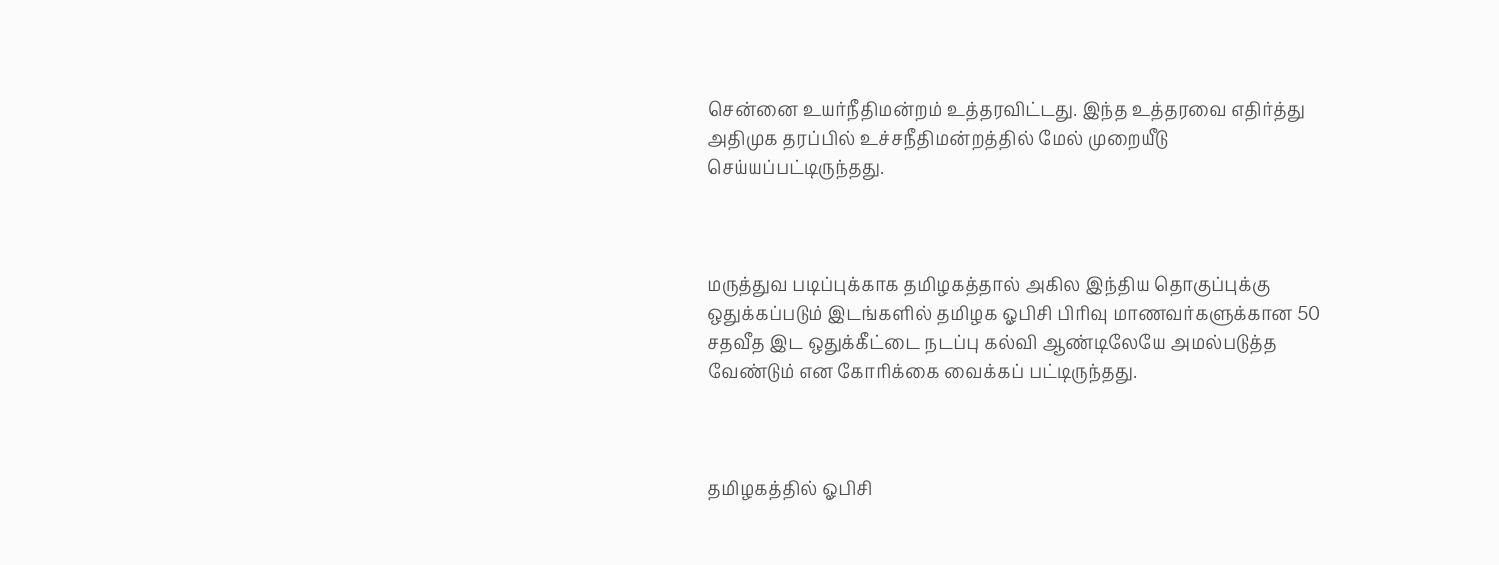சென்னை உயர்நீதிமன்றம் உத்தரவிட்டது. இந்த உத்தரவை எதிர்த்து அதிமுக தரப்பில் உச்சநீதிமன்றத்தில் மேல் முறையீடு செய்யப்பட்டிருந்தது.



மருத்துவ படிப்புக்காக தமிழகத்தால் அகில இந்திய தொகுப்புக்கு ஒதுக்கப்படும் இடங்களில் தமிழக ஓபிசி பிரிவு மாணவர்களுக்கான 50 சதவீத இட ஒதுக்கீட்டை நடப்பு கல்வி ஆண்டிலேயே அமல்படுத்த வேண்டும் என கோரிக்கை வைக்கப் பட்டிருந்தது.



தமிழகத்தில் ஓபிசி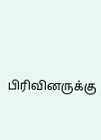பிரிவினருக்கு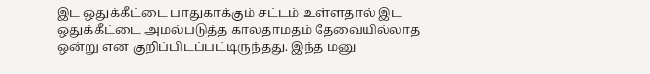இட ஒதுக்கீட்டை பாதுகாக்கும் சட்டம் உள்ளதால் இட ஒதுக்கீட்டை அமல்படுத்த காலதாமதம் தேவையில்லாத ஒன்று என குறிப்பிடப்பட்டிருந்தது. இந்த மனு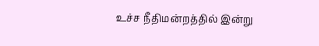உச்ச நீதிமன்றத்தில் இன்று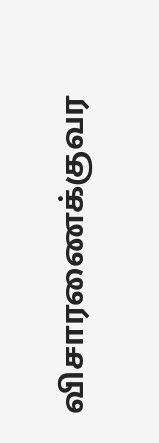விசாரணைக்குவர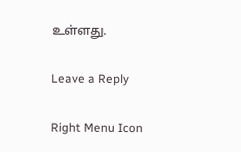உள்ளது.

Leave a Reply

Right Menu Icon